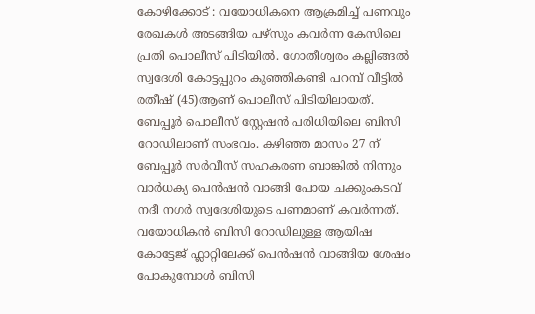കോഴിക്കോട് : വയോധികനെ ആക്രമിച്ച് പണവും രേഖകൾ അടങ്ങിയ പഴ്സും കവർന്ന കേസിലെ പ്രതി പൊലീസ് പിടിയിൽ. ഗോതീശ്വരം കല്ലിങ്ങൽ സ്വദേശി കോട്ടപ്പുറം കുഞ്ഞികണ്ടി പറമ്പ് വീട്ടിൽ രതീഷ് (45)ആണ് പൊലീസ് പിടിയിലായത്. ബേപ്പൂർ പൊലീസ് സ്റ്റേഷൻ പരിധിയിലെ ബിസി റോഡിലാണ് സംഭവം. കഴിഞ്ഞ മാസം 27 ന് ബേപ്പൂർ സർവീസ് സഹകരണ ബാങ്കിൽ നിന്നും വാർധക്യ പെൻഷൻ വാങ്ങി പോയ ചക്കുംകടവ് നദീ നഗർ സ്വദേശിയുടെ പണമാണ് കവർന്നത്.
വയോധികൻ ബിസി റോഡിലുള്ള ആയിഷ കോട്ടേജ് ഫ്ലാറ്റിലേക്ക് പെൻഷൻ വാങ്ങിയ ശേഷം പോകുമ്പോൾ ബിസി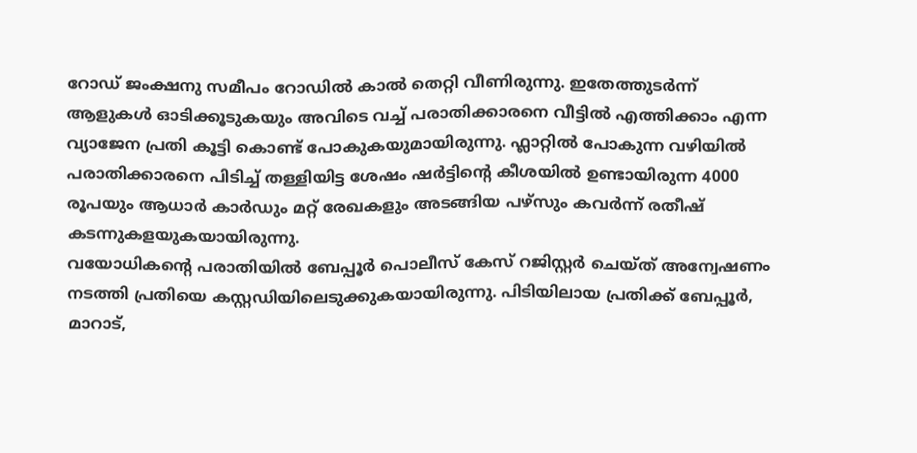റോഡ് ജംക്ഷനു സമീപം റോഡിൽ കാൽ തെറ്റി വീണിരുന്നു. ഇതേത്തുടർന്ന് ആളുകൾ ഓടിക്കൂടുകയും അവിടെ വച്ച് പരാതിക്കാരനെ വീട്ടിൽ എത്തിക്കാം എന്ന വ്യാജേന പ്രതി കൂട്ടി കൊണ്ട് പോകുകയുമായിരുന്നു. ഫ്ലാറ്റിൽ പോകുന്ന വഴിയിൽ പരാതിക്കാരനെ പിടിച്ച് തള്ളിയിട്ട ശേഷം ഷർട്ടിന്റെ കീശയിൽ ഉണ്ടായിരുന്ന 4000 രൂപയും ആധാർ കാർഡും മറ്റ് രേഖകളും അടങ്ങിയ പഴ്സും കവർന്ന് രതീഷ് കടന്നുകളയുകയായിരുന്നു.
വയോധികന്റെ പരാതിയിൽ ബേപ്പൂർ പൊലീസ് കേസ് റജിസ്റ്റർ ചെയ്ത് അന്വേഷണം നടത്തി പ്രതിയെ കസ്റ്റഡിയിലെടുക്കുകയായിരുന്നു. പിടിയിലായ പ്രതിക്ക് ബേപ്പൂർ, മാറാട്,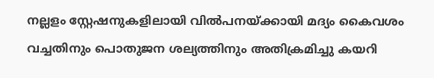നല്ലളം സ്റ്റേഷനുകളിലായി വിൽപനയ്ക്കായി മദ്യം കൈവശം വച്ചതിനും പൊതുജന ശല്യത്തിനും അതിക്രമിച്ചു കയറി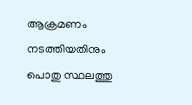ആക്രമണം നടത്തിയതിനും പൊതു സ്ഥലത്തു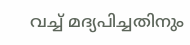വച്ച് മദ്യപിച്ചതിനും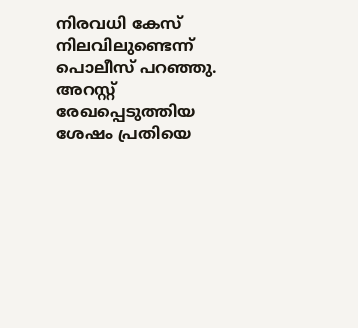നിരവധി കേസ് നിലവിലുണ്ടെന്ന് പൊലീസ് പറഞ്ഞു. അറസ്റ്റ് രേഖപ്പെടുത്തിയ ശേഷം പ്രതിയെ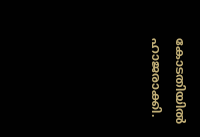കോടതിയിൽ ഹാജരാക്കി.